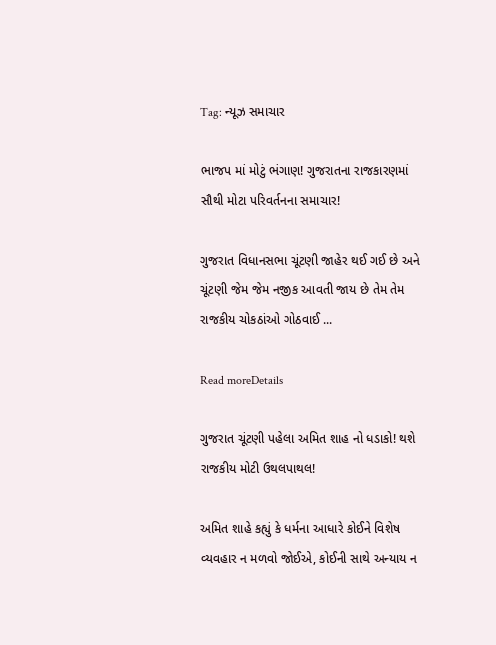Tag: ન્યૂઝ સમાચાર

ભાજપ માં મોટું ભંગાણ! ગુજરાતના રાજકારણમાં સૌથી મોટા પરિવર્તનના સમાચાર!

ગુજરાત વિધાનસભા ચૂંટણી જાહેર થઈ ગઈ છે અને ચૂંટણી જેમ જેમ નજીક આવતી જાય છે તેમ તેમ રાજકીય ચોકઠાંઓ ગોઠવાઈ ...

Read moreDetails

ગુજરાત ચૂંટણી પહેલા અમિત શાહ નો ધડાકો! થશે રાજકીય મોટી ઉથલપાથલ!

અમિત શાહે કહ્યું કે ધર્મના આધારે કોઈને વિશેષ વ્યવહાર ન મળવો જોઈએ, કોઈની સાથે અન્યાય ન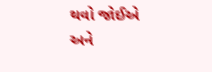થવો જોઈએ અને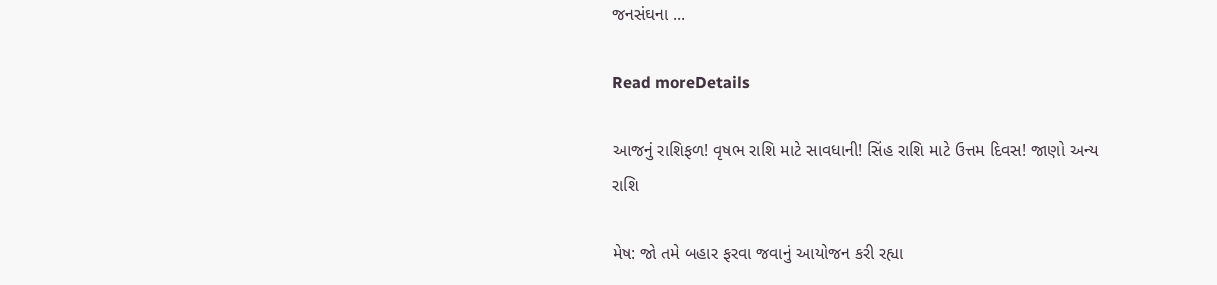જનસંઘના ...

Read moreDetails

આજનું રાશિફળ! વૃષભ રાશિ માટે સાવધાની! સિંહ રાશિ માટે ઉત્તમ દિવસ! જાણો અન્ય રાશિ

મેષ: જો તમે બહાર ફરવા જવાનું આયોજન કરી રહ્યા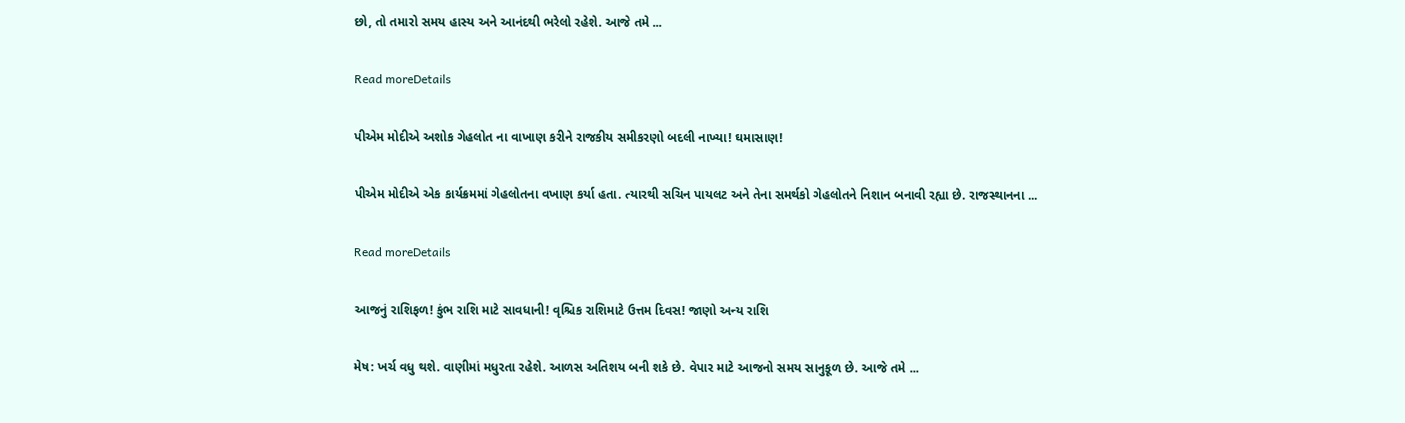છો, તો તમારો સમય હાસ્ય અને આનંદથી ભરેલો રહેશે. આજે તમે ...

Read moreDetails

પીએમ મોદીએ અશોક ગેહલોત ના વાખાણ કરીને રાજકીય સમીકરણો બદલી નાખ્યા! ઘમાસાણ!

પીએમ મોદીએ એક કાર્યક્રમમાં ગેહલોતના વખાણ કર્યા હતા. ત્યારથી સચિન પાયલટ અને તેના સમર્થકો ગેહલોતને નિશાન બનાવી રહ્યા છે. રાજસ્થાનના ...

Read moreDetails

આજનું રાશિફળ! કુંભ રાશિ માટે સાવધાની! વૃશ્ચિક રાશિમાટે ઉત્તમ દિવસ! જાણો અન્ય રાશિ

મેષ: ખર્ચ વધુ થશે. વાણીમાં મધુરતા રહેશે. આળસ અતિશય બની શકે છે. વેપાર માટે આજનો સમય સાનુકૂળ છે. આજે તમે ...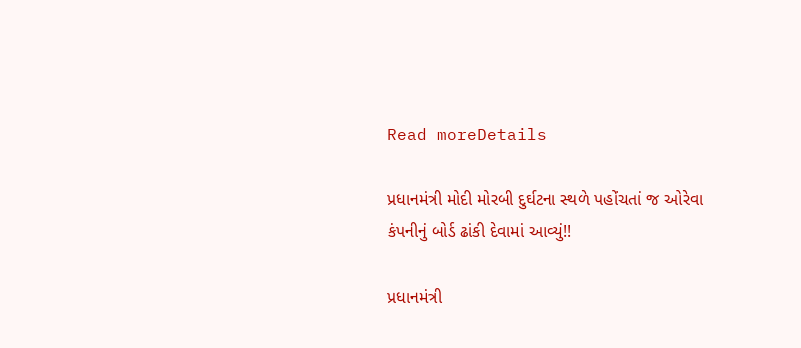Read moreDetails

પ્રધાનમંત્રી મોદી મોરબી દુર્ઘટના સ્થળે પહોંચતાં જ ઓરેવા કંપનીનું બોર્ડ ઢાંકી દેવામાં આવ્યું!!

પ્રધાનમંત્રી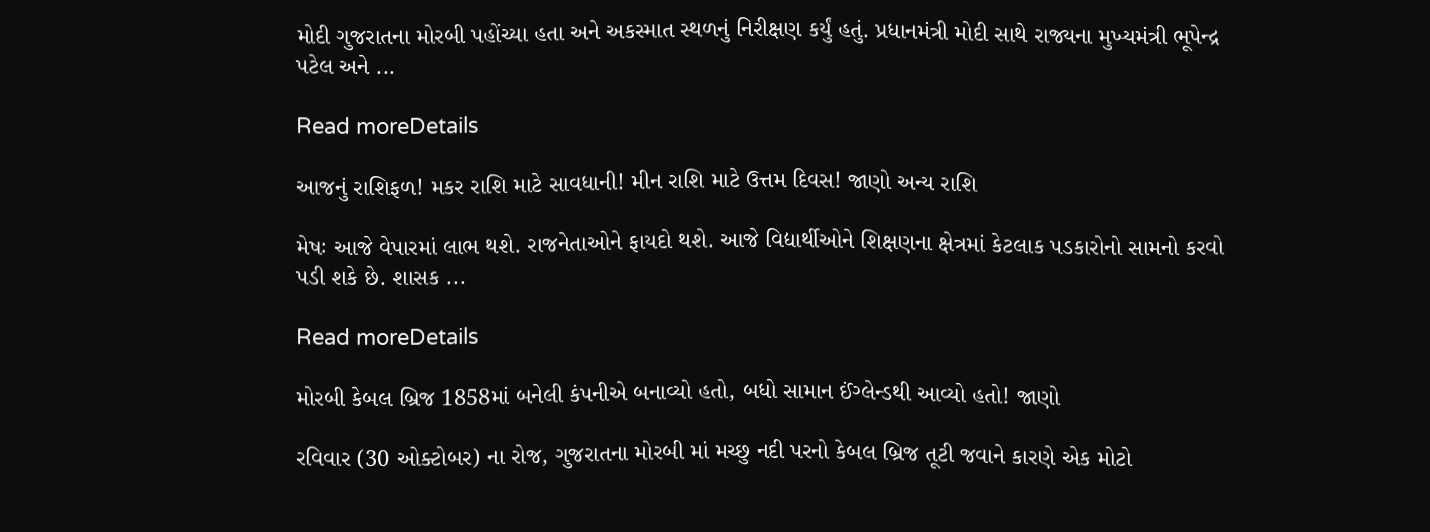મોદી ગુજરાતના મોરબી પહોંચ્યા હતા અને અકસ્માત સ્થળનું નિરીક્ષણ કર્યું હતું. પ્રધાનમંત્રી મોદી સાથે રાજ્યના મુખ્યમંત્રી ભૂપેન્દ્ર પટેલ અને ...

Read moreDetails

આજનું રાશિફળ! મકર રાશિ માટે સાવધાની! મીન રાશિ માટે ઉત્તમ દિવસ! જાણો અન્ય રાશિ

મેષઃ આજે વેપારમાં લાભ થશે. રાજનેતાઓને ફાયદો થશે. આજે વિદ્યાર્થીઓને શિક્ષણના ક્ષેત્રમાં કેટલાક પડકારોનો સામનો કરવો પડી શકે છે. શાસક ...

Read moreDetails

મોરબી કેબલ બ્રિજ 1858માં બનેલી કંપનીએ બનાવ્યો હતો, બધો સામાન ઈંગ્લેન્ડથી આવ્યો હતો! જાણો

રવિવાર (30 ઓક્ટોબર) ના રોજ, ગુજરાતના મોરબી માં મચ્છુ નદી પરનો કેબલ બ્રિજ તૂટી જવાને કારણે એક મોટો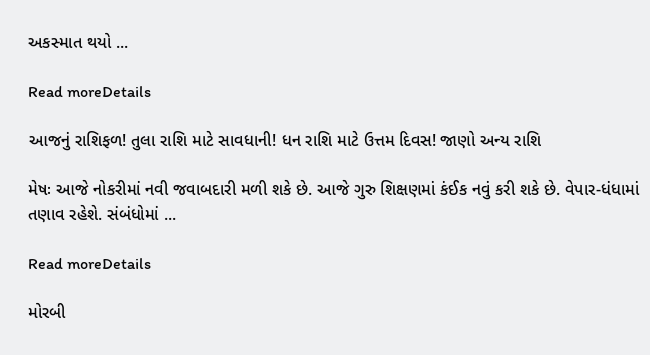અકસ્માત થયો ...

Read moreDetails

આજનું રાશિફળ! તુલા રાશિ માટે સાવધાની! ધન રાશિ માટે ઉત્તમ દિવસ! જાણો અન્ય રાશિ

મેષઃ આજે નોકરીમાં નવી જવાબદારી મળી શકે છે. આજે ગુરુ શિક્ષણમાં કંઈક નવું કરી શકે છે. વેપાર-ધંધામાં તણાવ રહેશે. સંબંધોમાં ...

Read moreDetails

મોરબી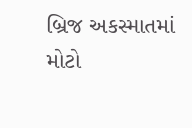બ્રિજ અકસ્માતમાં મોટો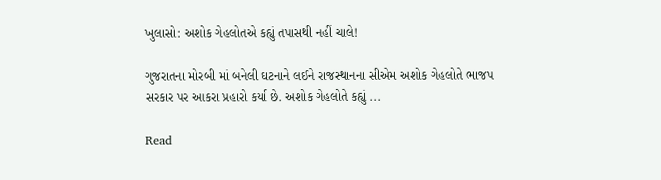ખુલાસો: અશોક ગેહલોતએ કહ્યું તપાસથી નહીં ચાલે!

ગુજરાતના મોરબી માં બનેલી ઘટનાને લઈને રાજસ્થાનના સીએમ અશોક ગેહલોતે ભાજપ સરકાર પર આકરા પ્રહારો કર્યા છે. અશોક ગેહલોતે કહ્યું ...

Read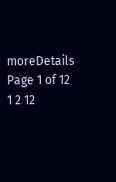moreDetails
Page 1 of 12 1 2 12